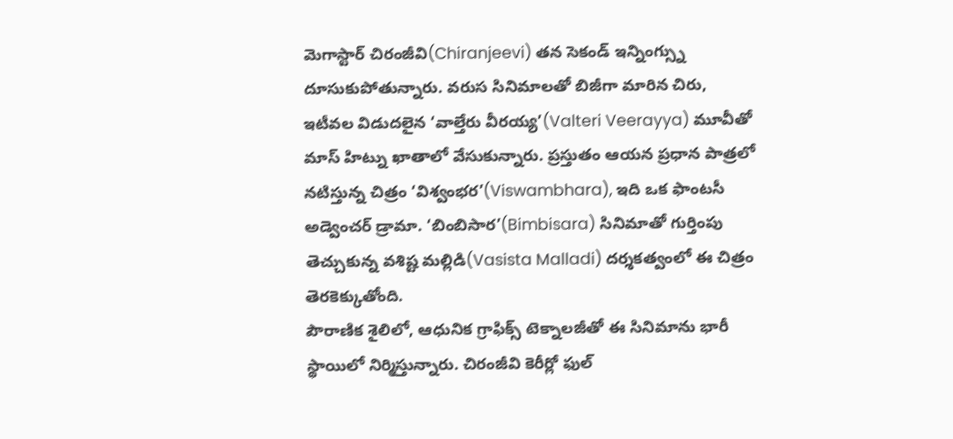మెగాస్టార్ చిరంజీవి(Chiranjeevi) తన సెకండ్ ఇన్నింగ్స్ను దూసుకుపోతున్నారు. వరుస సినిమాలతో బిజీగా మారిన చిరు, ఇటీవల విడుదలైన ‘వాల్తేరు వీరయ్య’(Valteri Veerayya) మూవీతో మాస్ హిట్ను ఖాతాలో వేసుకున్నారు. ప్రస్తుతం ఆయన ప్రధాన పాత్రలో నటిస్తున్న చిత్రం ‘విశ్వంభర’(Viswambhara), ఇది ఒక ఫాంటసీ అడ్వెంచర్ డ్రామా. ‘బింబిసార’(Bimbisara) సినిమాతో గుర్తింపు తెచ్చుకున్న వశిష్ట మల్లిడి(Vasista Malladi) దర్శకత్వంలో ఈ చిత్రం తెరకెక్కుతోంది.
పౌరాణిక శైలిలో, ఆధునిక గ్రాఫిక్స్ టెక్నాలజీతో ఈ సినిమాను భారీ స్థాయిలో నిర్మిస్తున్నారు. చిరంజీవి కెరీర్లో ఫుల్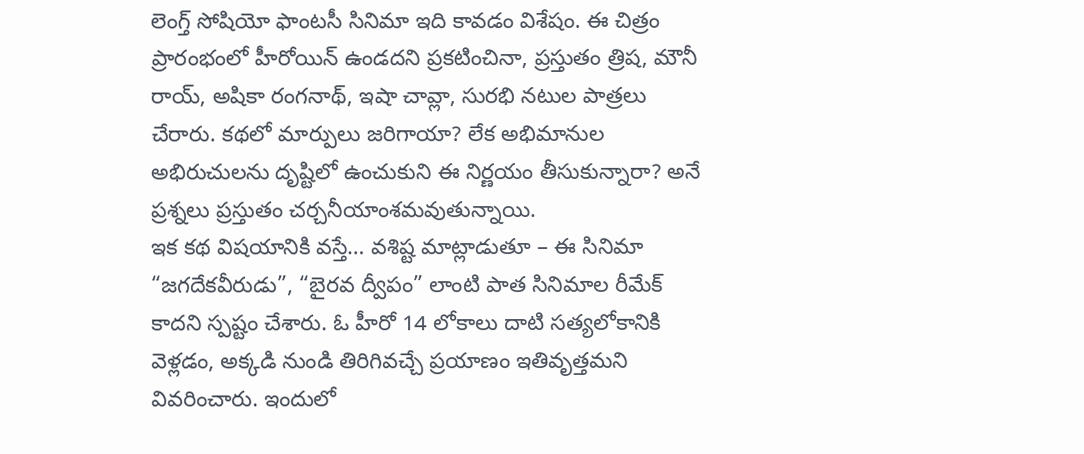లెంగ్త్ సోషియో ఫాంటసీ సినిమా ఇది కావడం విశేషం. ఈ చిత్రం ప్రారంభంలో హీరోయిన్ ఉండదని ప్రకటించినా, ప్రస్తుతం త్రిష, మౌనీ రాయ్, అషికా రంగనాథ్, ఇషా చావ్లా, సురభి నటుల పాత్రలు చేరారు. కథలో మార్పులు జరిగాయా? లేక అభిమానుల అభిరుచులను దృష్టిలో ఉంచుకుని ఈ నిర్ణయం తీసుకున్నారా? అనే ప్రశ్నలు ప్రస్తుతం చర్చనీయాంశమవుతున్నాయి.
ఇక కథ విషయానికి వస్తే… వశిష్ట మాట్లాడుతూ – ఈ సినిమా “జగదేకవీరుడు”, “బైరవ ద్వీపం” లాంటి పాత సినిమాల రీమేక్ కాదని స్పష్టం చేశారు. ఓ హీరో 14 లోకాలు దాటి సత్యలోకానికి వెళ్లడం, అక్కడి నుండి తిరిగివచ్చే ప్రయాణం ఇతివృత్తమని వివరించారు. ఇందులో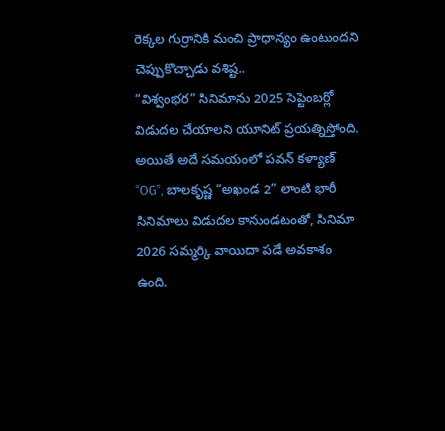రెక్కల గుర్రానికి మంచి ప్రాధాన్యం ఉంటుందని చెప్పుకొచ్చాడు వశిష్ట..
“విశ్వంభర” సినిమాను 2025 సెప్టెంబర్లో విడుదల చేయాలని యూనిట్ ప్రయత్నిస్తోంది. అయితే అదే సమయంలో పవన్ కళ్యాణ్ “OG”, బాలకృష్ణ “అఖండ 2” లాంటి భారీ సినిమాలు విడుదల కానుండటంతో, సినిమా 2026 సమ్మర్కి వాయిదా పడే అవకాశం ఉంది.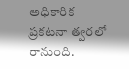అధికారిక ప్రకటనా త్వరలో రానుంది.